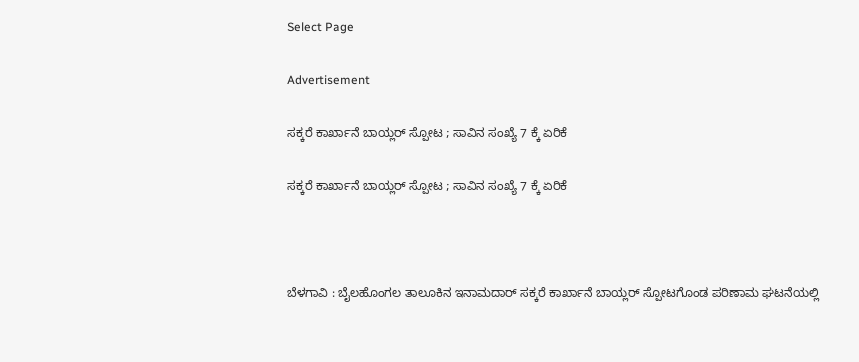Select Page

Advertisement

ಸಕ್ಕರೆ ಕಾರ್ಖಾನೆ ಬಾಯ್ಲರ್ ಸ್ಪೋಟ ; ಸಾವಿನ ಸಂಖ್ಯೆ ‌7 ಕ್ಕೆ ಏರಿಕೆ

ಸಕ್ಕರೆ ಕಾರ್ಖಾನೆ ಬಾಯ್ಲರ್ ಸ್ಪೋಟ ; ಸಾವಿನ ಸಂಖ್ಯೆ ‌7 ಕ್ಕೆ ಏರಿಕೆ



ಬೆಳಗಾವಿ : ಬೈಲಹೊಂಗಲ ತಾಲೂಕಿನ ಇನಾಮದಾರ್ ಸಕ್ಕರೆ ಕಾರ್ಖಾನೆ ಬಾಯ್ಲರ್ ಸ್ಪೋಟಗೊಂಡ ಪರಿಣಾಮ ಘಟನೆಯಲ್ಲಿ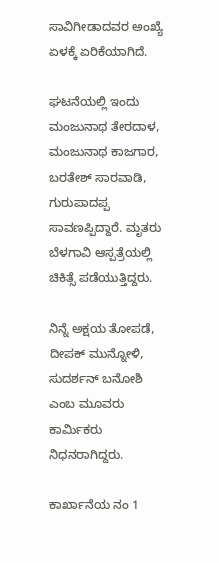ಸಾವಿಗೀಡಾದವರ ಅಂಖ್ಯೆ ಏಳಕ್ಕೆ ಏರಿಕೆಯಾಗಿದೆ.

ಘಟನೆಯಲ್ಲಿ ಇಂದು ಮಂಜುನಾಥ ತೇರದಾಳ, ಮಂಜುನಾಥ ಕಾಜಗಾರ, ಬರತೇಶ್ ಸಾರವಾಡಿ, ಗುರುಪಾದಪ್ಪ ಸಾವಣಪ್ಪಿದ್ದಾರೆ. ಮೃತರು ಬೆಳಗಾವಿ ಆಸ್ಪತ್ರೆಯಲ್ಲಿ ಚಿಕಿತ್ಸೆ ಪಡೆಯುತ್ತಿದ್ದರು.

ನಿನ್ನೆ ಅಕ್ಷಯ ತೋಪಡೆ, ದೀಪಕ್ ಮುನ್ನೋಳಿ, ಸುದರ್ಶನ್ ಬನೋಶಿ ಎಂಬ ಮೂವರು ಕಾರ್ಮಿಕರು ನಿಧನರಾಗಿದ್ದರು.

ಕಾರ್ಖಾನೆಯ ನಂ 1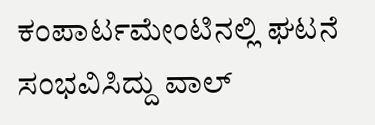ಕಂಪಾರ್ಟಮೇಂಟಿನಲ್ಲಿ ಘಟನೆ ಸಂಭವಿಸಿದ್ದು ವಾಲ್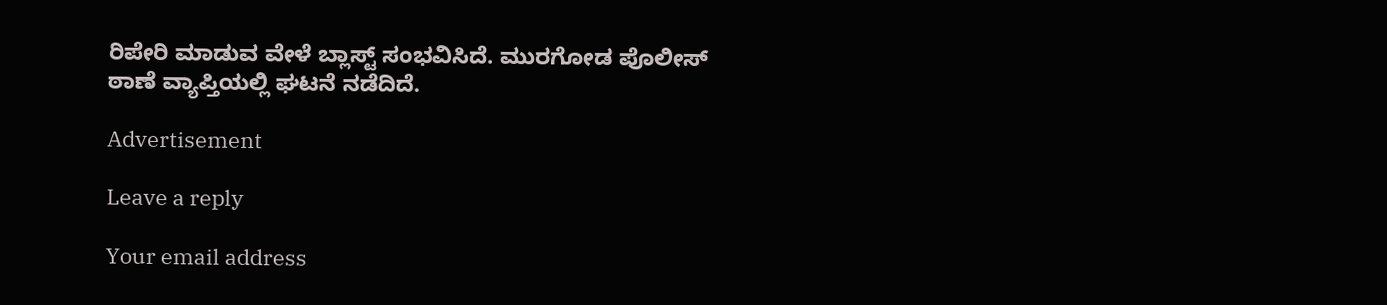ರಿಪೇರಿ ಮಾಡುವ ವೇಳೆ ಬ್ಲಾಸ್ಟ್ ಸಂಭವಿಸಿದೆ. ಮುರಗೋಡ ಪೊಲೀಸ್ ಠಾಣೆ ವ್ಯಾಪ್ತಿಯಲ್ಲಿ ಘಟನೆ ನಡೆದಿದೆ.

Advertisement

Leave a reply

Your email address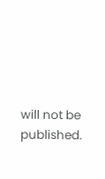will not be published.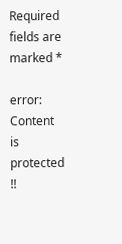Required fields are marked *

error: Content is protected !!